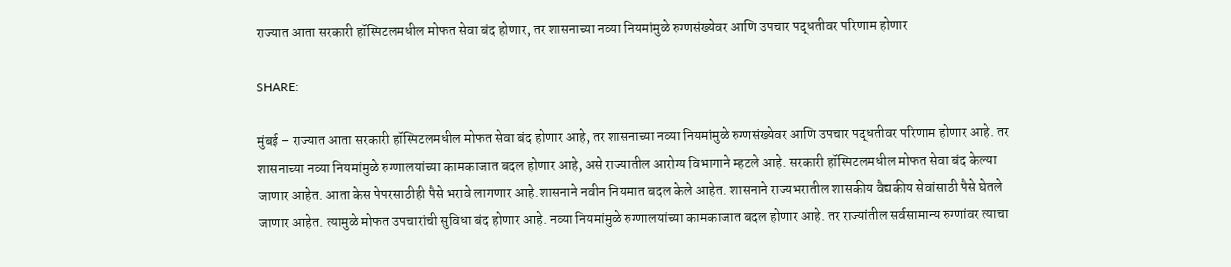राज्यात आता सरकारी हॉस्पिटलमधील मोफत सेवा बंद होणार, तर शासनाच्या नव्या नियमांमुळे रुग्णसंख्येवर आणि उपचार पद्धतीवर परिणाम होणार

SHARE:

मुंबई – राज्यात आता सरकारी हॉस्पिटलमधील मोफत सेवा बंद होणार आहे, तर शासनाच्या नव्या नियमांमुळे रुग्णसंख्येवर आणि उपचार पद्धतीवर परिणाम होणार आहे. तर शासनाच्या नव्या नियमांमुळे रुग्णालयांच्या कामकाजात बदल होणार आहे, असे राज्यातील आरोग्य विभागाने म्हटले आहे. सरकारी हॉस्पिटलमधील मोफत सेवा बंद केल्या जाणार आहेत. आता केस पेपरसाठीही पैसे भरावे लागणार आहे.शासनाने नवीन नियमात बदल केले आहेत. शासनाने राज्यभरातील शासकीय वैद्यकीय सेवांसाठी पैसे घेतले जाणार आहेत. त्यामुळे मोफत उपचारांची सुविधा बंद होणार आहे. नव्या नियमांमुळे रुग्णालयांच्या कामकाजात बदल होणार आहे. तर राज्यांतील सर्वसामान्य रुग्णांवर त्याचा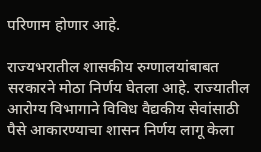परिणाम होणार आहे.

राज्यभरातील शासकीय रुग्णालयांबाबत सरकारने मोठा निर्णय घेतला आहे. राज्यातील आरोग्य विभागाने विविध वैद्यकीय सेवांसाठी पैसे आकारण्याचा शासन निर्णय लागू केला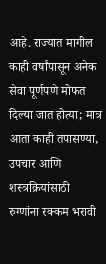आहे. राज्यात मागील काही वर्षांपासून अनेक सेवा पूर्णपणे मोफत दिल्या जात होत्या; मात्र आता काही तपासण्या, उपचार आणि शस्त्रक्रियांसाठी रुग्णांना रक्कम भरावी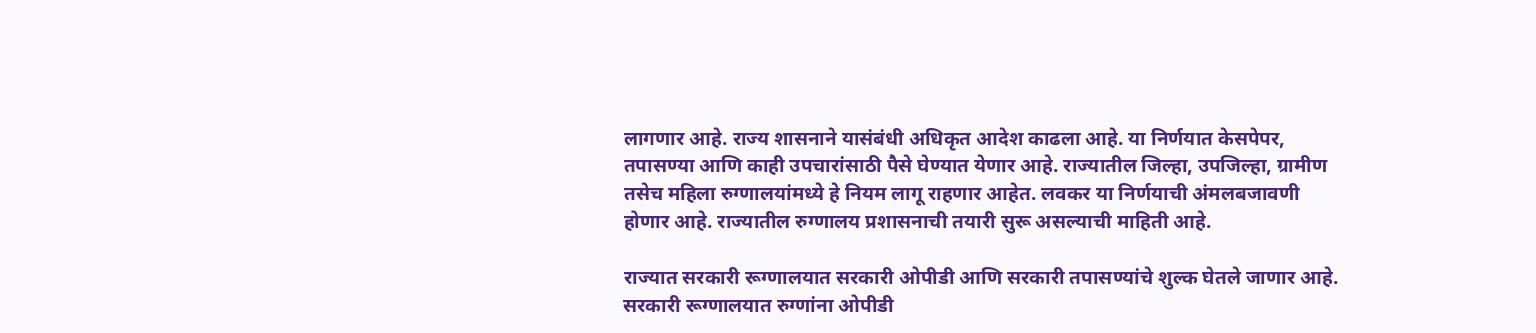लागणार आहे. राज्य शासनाने यासंबंधी अधिकृत आदेश काढला आहे. या निर्णयात केसपेपर, तपासण्या आणि काही उपचारांसाठी पैसे घेण्यात येणार आहे. राज्यातील जिल्हा, उपजिल्हा, ग्रामीण तसेच महिला रुग्णालयांमध्ये हे नियम लागू राहणार आहेत. लवकर या निर्णयाची अंमलबजावणी होणार आहे. राज्यातील रुग्णालय प्रशासनाची तयारी सुरू असल्याची माहिती आहे.

राज्यात सरकारी रूग्णालयात सरकारी ओपीडी आणि सरकारी तपासण्यांचे शुल्क घेतले जाणार आहे. सरकारी रूग्णालयात रुग्णांना ओपीडी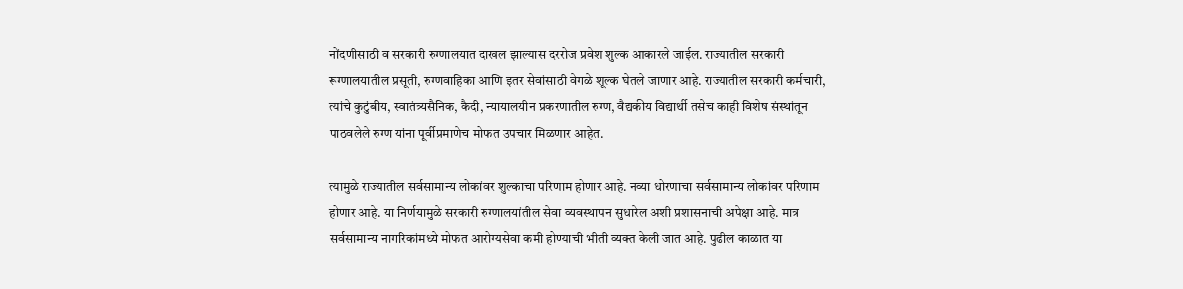नोंदणीसाठी व सरकारी रुग्णालयात दाखल झाल्यास दररोज प्रवेश शुल्क आकारले जाईल. राज्यातील सरकारी रूग्णालयातील प्रसूती, रुग्णवाहिका आणि इतर सेवांसाठी वेगळे शूल्क घेतले जाणार आहे. राज्यातील सरकारी कर्मचारी, त्यांचे कुटुंबीय, स्वातंत्र्यसैनिक, कैदी, न्यायालयीन प्रकरणातील रुग्ण, वैद्यकीय विद्यार्थी तसेच काही विशेष संस्थांतून पाठवलेले रुग्ण यांना पूर्वीप्रमाणेच मोफत उपचार मिळणार आहेत.

त्यामुळे राज्यातील सर्वसामान्य लोकांवर शुल्काचा परिणाम होणार आहे. नव्या धोरणाचा सर्वसामान्य लोकांवर परिणाम होणार आहे. या निर्णयामुळे सरकारी रुग्णालयांतील सेवा व्यवस्थापन सुधारेल अशी प्रशासनाची अपेक्षा आहे. मात्र सर्वसामान्य नागरिकांमध्ये मोफत आरोग्यसेवा कमी होण्याची भीती व्यक्त केली जात आहे. पुढील काळात या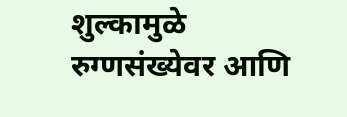शुल्कामुळे रुग्णसंख्येवर आणि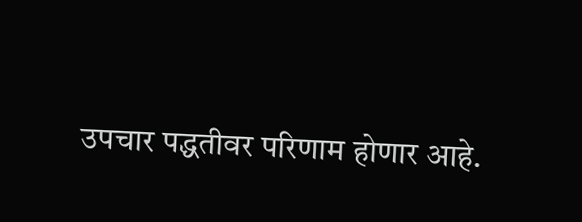उपचार पद्धतीवर परिणाम होणार आहे.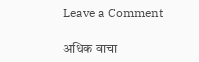Leave a Comment

अधिक वाचा